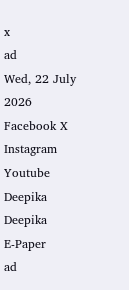x
ad
Wed, 22 July 2026
Facebook X Instagram Youtube
Deepika
Deepika
E-Paper
ad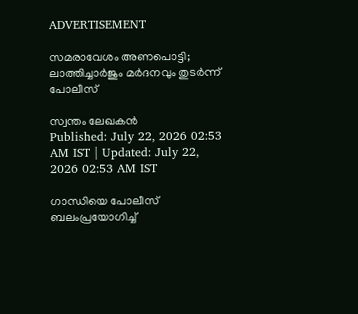ADVERTISEMENT

സമരാവേശം അണപൊട്ടി; ലാത്തിച്ചാർജും മർദനവും തുടർന്ന് പോലീസ്

സ്വന്തം ലേഖകൻ
Published: July 22, 2026 02:53 AM IST | Updated: July 22, 2026 02:53 AM IST

ഗാന്ധിയെ പോലീസ് ബലംപ്രയോഗിച്ച്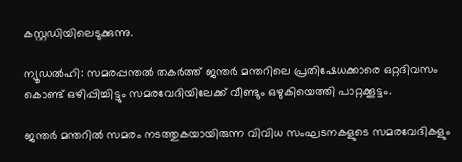കസ്റ്റഡിയിലെടുക്കുന്നു.

ന്യൂഡൽഹി: സമരപ്പന്തൽ തകർത്ത് ജന്തർ മന്തറിലെ പ്രതിഷേധക്കാരെ ഒറ്റദിവസം കൊണ്ട് ഒഴിപ്പിച്ചിട്ടും സമരവേദിയിലേക്ക് വീണ്ടും ഒഴുകിയെത്തി പാറ്റക്കൂട്ടം.

ജന്തർ മന്തറിൽ സമരം നടത്തുകയായിരുന്ന വിവിധ സംഘ‍ടനകളുടെ സമരവേദികളും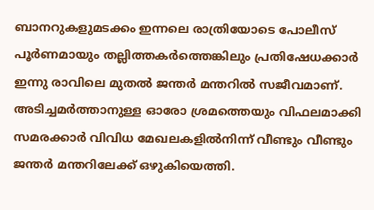ബാനറുകളുമടക്കം ഇന്നലെ രാത്രിയോടെ പോലീസ് പൂർണമായും തല്ലിത്തകർത്തെങ്കിലും പ്രതിഷേധക്കാർ ഇന്നു രാവിലെ മുതൽ ജന്തർ മന്തറിൽ സജീവമാണ്. അടിച്ചമർത്താനുള്ള ഓരോ ശ്രമത്തെയും വിഫലമാക്കി സമരക്കാർ വിവിധ മേഖലകളിൽനിന്ന് വീണ്ടും വീണ്ടും ജന്തർ മന്തറിലേക്ക് ഒഴുകിയെത്തി.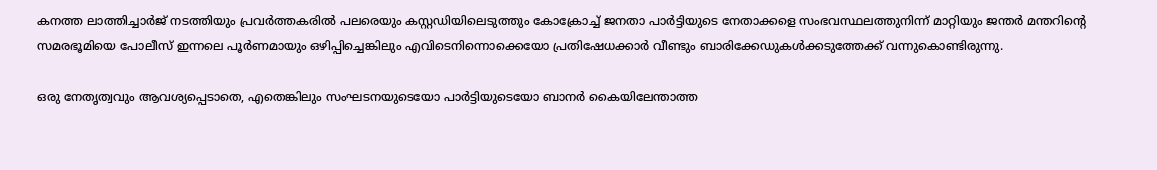കനത്ത ലാത്തിച്ചാർജ് നടത്തിയും പ്രവർത്തകരിൽ പലരെയും കസ്റ്റഡിയിലെടുത്തും കോക്രോച്ച് ജനതാ പാർട്ടിയുടെ നേതാക്കളെ സംഭവസ്ഥലത്തുനിന്ന് മാറ്റിയും ജന്തർ മന്തറിന്‍റെ സമരഭൂമിയെ പോലീസ് ഇന്നലെ പൂർണമായും ഒഴിപ്പിച്ചെങ്കിലും എവിടെനിന്നൊക്കെയോ പ്രതിഷേധക്കാർ വീണ്ടും ബാരിക്കേഡുകൾക്കടുത്തേക്ക് വന്നുകൊണ്ടിരുന്നു.

ഒരു നേതൃത്വവും ആവശ്യപ്പെടാതെ, എതെങ്കിലും സംഘടനയുടെയോ പാർട്ടിയുടെയോ ബാനർ കൈയിലേന്താത്ത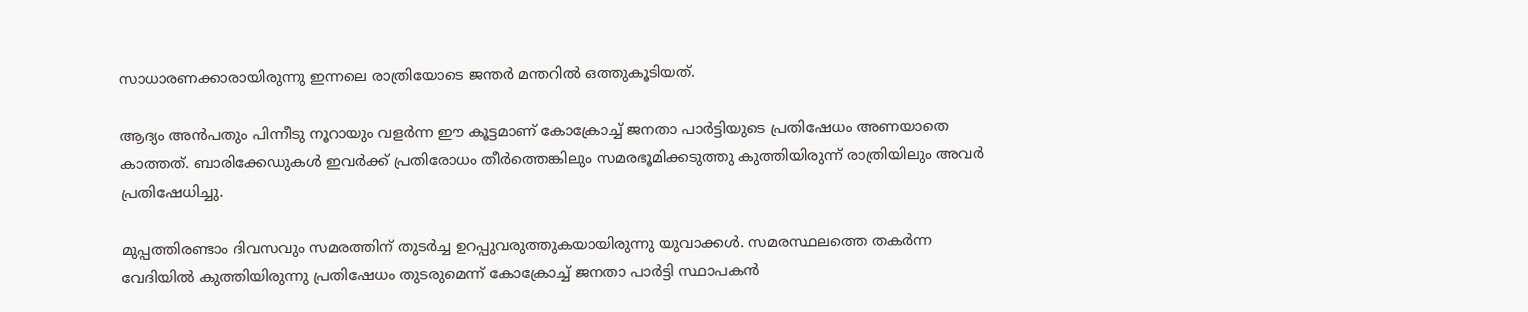സാധാരണക്കാരായിരുന്നു ഇന്നലെ രാത്രിയോടെ ജന്തർ മന്തറിൽ ഒത്തുകൂടിയത്.

ആദ്യം അൻപതും പിന്നീടു നൂറായും വളർന്ന ഈ കൂട്ടമാണ് കോക്രോച്ച് ജനതാ പാർട്ടിയുടെ പ്രതിഷേധം അണയാതെ കാത്തത്. ബാരിക്കേഡുകൾ ഇവർക്ക് പ്രതിരോധം തീർത്തെങ്കിലും സമരഭൂമിക്കടുത്തു കുത്തിയിരുന്ന് രാത്രിയിലും അവർ പ്രതിഷേധിച്ചു.

മുപ്പത്തിരണ്ടാം ദിവസവും സമരത്തിന് തുടർച്ച ഉറപ്പുവരുത്തുകയായിരുന്നു യുവാക്കൾ. സമരസ്ഥലത്തെ തകർന്ന വേദിയിൽ കുത്തിയിരുന്നു പ്രതിഷേധം തുടരുമെന്ന് കോക്രോച്ച് ജനതാ പാർട്ടി സ്ഥാപകൻ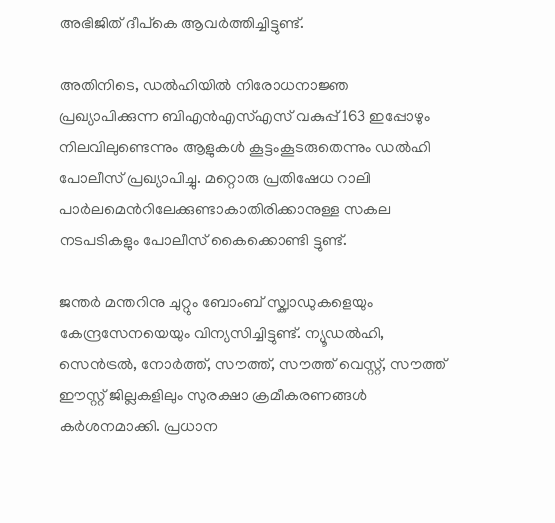അഭിജിത് ദീപ്കെ ആവർത്തിച്ചിട്ടുണ്ട്.

അതിനിടെ, ഡൽഹിയിൽ നിരോധനാജ്ഞ പ്രഖ്യാപിക്കുന്ന ബിഎൻഎസ്എസ് വകുപ്പ് 163 ഇപ്പോഴും നിലവിലുണ്ടെന്നും ആളുകൾ കൂട്ടംകൂടരുതെന്നും ഡൽഹി പോലീസ് പ്രഖ്യാപിച്ചു. മറ്റൊരു പ്രതിഷേധ റാലി പാർലമെന്‍റിലേക്കുണ്ടാകാതിരിക്കാനുള്ള സകല നടപടികളും പോലീസ് കൈക്കൊണ്ടി ട്ടുണ്ട്.

ജന്തർ മന്തറിനു ചുറ്റും ബോംബ് സ്ക്വാഡുകളെയും കേന്ദ്രസേനയെയും വിന്യസിച്ചിട്ടുണ്ട്. ന്യൂഡൽഹി, സെൻട്രൽ, നോർത്ത്, സൗത്ത്, സൗത്ത് വെസ്റ്റ്, സൗത്ത് ഈസ്റ്റ് ജില്ലകളിലും സുരക്ഷാ ക്രമീകരണങ്ങൾ കർശനമാക്കി. പ്രധാന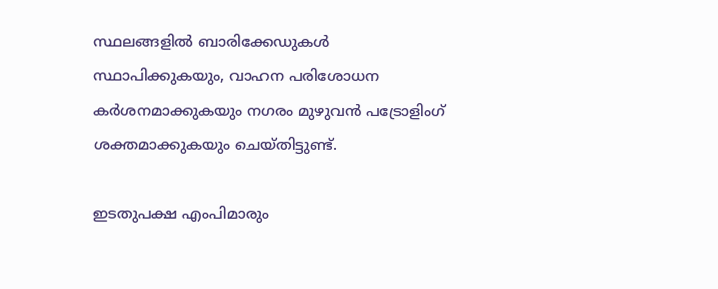സ്ഥലങ്ങളിൽ ബാരിക്കേഡുകൾ സ്ഥാപിക്കുകയും, വാഹന പരിശോധന കർശനമാക്കുകയും നഗരം മുഴുവൻ പട്രോളിംഗ് ശക്തമാക്കുകയും ചെയ്തിട്ടുണ്ട്.

ഇടതുപക്ഷ എംപിമാരും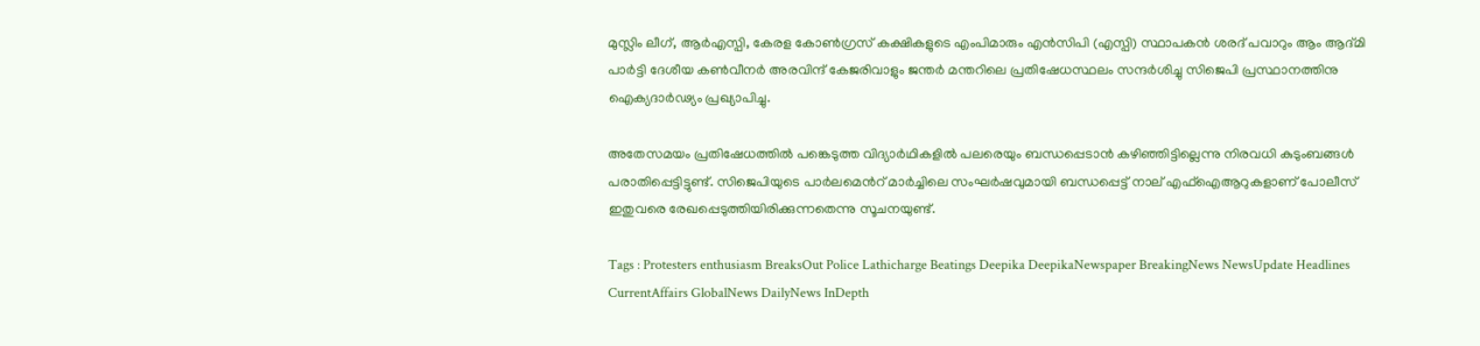മുസ്ലിം ലീഗ്, ആർഎസ്പി, കേരള കോൺഗ്രസ് കക്ഷികളുടെ എംപിമാരും എൻസിപി (എസ്പി) സ്ഥാപകൻ ശരദ് പവാറും ആം ആദ്മി പാർട്ടി ദേശീയ കൺവീനർ അരവിന്ദ് കേജരിവാളും ജന്തർ മന്തറിലെ പ്രതിഷേധസ്ഥലം സന്ദർശിച്ചു സിജെപി പ്രസ്ഥാനത്തിനു ഐക്യദാർഢ്യം പ്രഖ്യാപിച്ചു.

അതേസമയം പ്രതിഷേധത്തിൽ പങ്കെടുത്ത വിദ്യാർഥികളിൽ പലരെയും ബന്ധപ്പെടാൻ കഴിഞ്ഞിട്ടില്ലെന്നു നിരവധി കുടുംബങ്ങൾ പരാതിപ്പെട്ടിട്ടുണ്ട്. സിജെപിയുടെ പാർലമെന്‍റ് മാർച്ചിലെ സംഘർഷവുമായി ബന്ധപ്പെട്ട് നാല് എഫ്ഐആറുകളാണ് പോലീസ് ഇതുവരെ രേഖപ്പെടുത്തിയിരിക്കുന്നതെന്നു സൂചനയുണ്ട്.

Tags : Protesters enthusiasm BreaksOut Police Lathicharge Beatings Deepika DeepikaNewspaper BreakingNews NewsUpdate Headlines CurrentAffairs GlobalNews DailyNews InDepth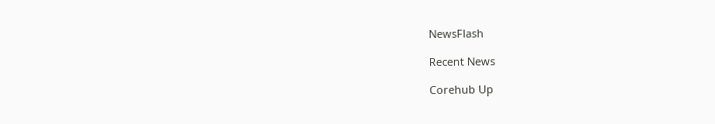NewsFlash

Recent News

Corehub Up